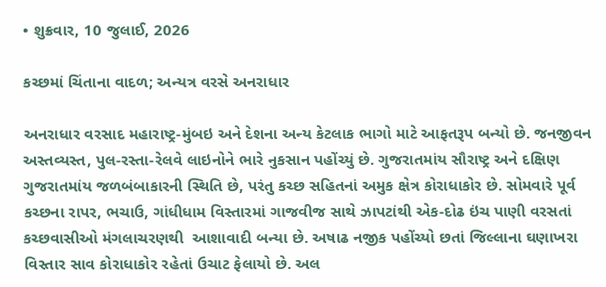• શુક્રવાર, 10 જુલાઈ, 2026

કચ્છમાં ચિંતાના વાદળ; અન્યત્ર વરસે અનરાધાર

અનરાધાર વરસાદ મહારાષ્ટ્ર-મુંબઇ અને દેશના અન્ય કેટલાક ભાગો માટે આફતરૂપ બન્યો છે. જનજીવન અસ્તવ્યસ્ત, પુલ-રસ્તા-રેલવે લાઇનોને ભારે નુકસાન પહોંચ્યું છે. ગુજરાતમાંય સૌરાષ્ટ્ર અને દક્ષિણ ગુજરાતમાંય જળબંબાકારની સ્થિતિ છે, પરંતુ કચ્છ સહિતનાં અમુક ક્ષેત્ર કોરાધાકોર છે. સોમવારે પૂર્વ કચ્છના રાપર, ભચાઉ, ગાંધીધામ વિસ્તારમાં ગાજવીજ સાથે ઝાપટાંથી એક-દોઢ ઇંચ પાણી વરસતાં કચ્છવાસીઓ મંગલાચરણથી  આશાવાદી બન્યા છે. અષાઢ નજીક પહોંચ્યો છતાં જિલ્લાના ઘણાખરા વિસ્તાર સાવ કોરાધાકોર રહેતાં ઉચાટ ફેલાયો છે. અલ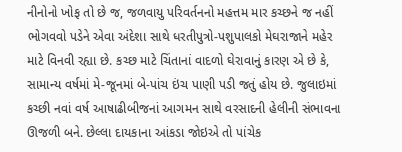નીનોનો ખોફ તો છે જ, જળવાયુ પરિવર્તનનો મહત્તમ માર કચ્છને જ નહીં ભોગવવો પડેને એવા અંદેશા સાથે ધરતીપુત્રો-પશુપાલકો મેઘરાજાને મહેર માટે વિનવી રહ્યા છે. કચ્છ માટે ચિંતાનાં વાદળો ઘેરાવાનું કારણ એ છે કે, સામાન્ય વર્ષમાં મે-જૂનમાં બે-પાંચ ઇંચ પાણી પડી જતું હોય છે. જુલાઇમાં કચ્છી નવાં વર્ષ આષાઢીબીજનાં આગમન સાથે વરસાદની હેલીની સંભાવના ઊજળી બને. છેલ્લા દાયકાના આંકડા જોઇએ તો પાંચેક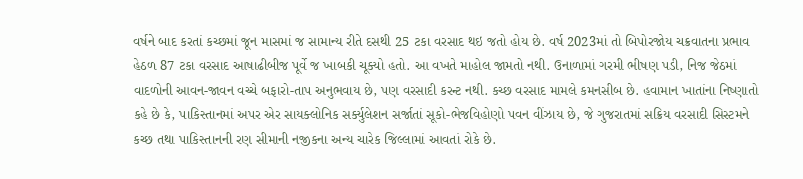વર્ષને બાદ કરતાં કચ્છમાં જૂન માસમાં જ સામાન્ય રીતે દસથી 25 ટકા વરસાદ થઇ જતો હોય છે. વર્ષ 2023માં તો બિપોરજોય ચક્રવાતના પ્રભાવ હેઠળ 87 ટકા વરસાદ આષાઢીબીજ પૂર્વે જ ખાબકી ચૂક્યો હતો. આ વખતે માહોલ જામતો નથી. ઉનાળામાં ગરમી ભીષણ પડી, નિજ જેઠમાં વાદળોની આવન-જાવન વચ્ચે બફારો-તાપ અનુભવાય છે, પણ વરસાદી કરન્ટ નથી. કચ્છ વરસાદ મામલે કમનસીબ છે. હવામાન ખાતાંના નિષ્ણાતો કહે છે કે, પાકિસ્તાનમાં અપર એર સાયક્લોનિક સર્ક્યુલેશન સર્જાતાં સૂકો-ભેજવિહોણો પવન વીંઝાય છે, જે ગુજરાતમાં સક્રિય વરસાદી સિસ્ટમને કચ્છ તથા પાકિસ્તાનની રણ સીમાની નજીકના અન્ય ચારેક જિલ્લામાં આવતાં રોકે છે.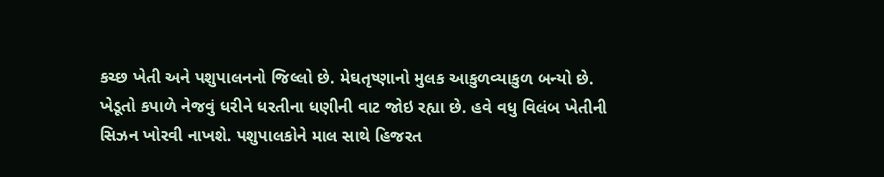કચ્છ ખેતી અને પશુપાલનનો જિલ્લો છે. મેઘતૃષ્ણાનો મુલક આકુળવ્યાકુળ બન્યો છે. ખેડૂતો કપાળે નેજવું ધરીને ધરતીના ધણીની વાટ જોઇ રહ્યા છે. હવે વધુ વિલંબ ખેતીની સિઝન ખોરવી નાખશે. પશુપાલકોને માલ સાથે હિજરત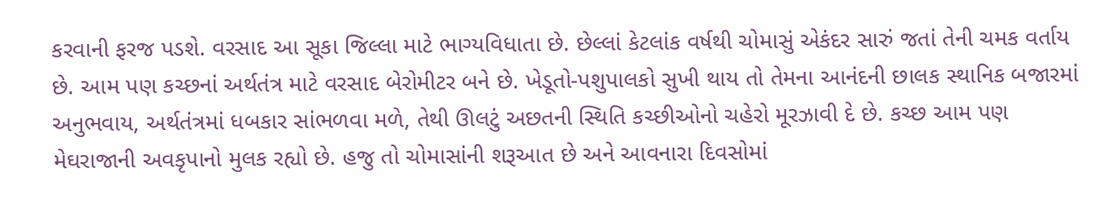કરવાની ફરજ પડશે. વરસાદ આ સૂકા જિલ્લા માટે ભાગ્યવિધાતા છે. છેલ્લાં કેટલાંક વર્ષથી ચોમાસું એકંદર સારું જતાં તેની ચમક વર્તાય છે. આમ પણ કચ્છનાં અર્થતંત્ર માટે વરસાદ બેરોમીટર બને છે. ખેડૂતો-પશુપાલકો સુખી થાય તો તેમના આનંદની છાલક સ્થાનિક બજારમાં અનુભવાય, અર્થતંત્રમાં ધબકાર સાંભળવા મળે, તેથી ઊલટું અછતની સ્થિતિ કચ્છીઓનો ચહેરો મૂરઝાવી દે છે. કચ્છ આમ પણ મેઘરાજાની અવકૃપાનો મુલક રહ્યો છે. હજુ તો ચોમાસાંની શરૂઆત છે અને આવનારા દિવસોમાં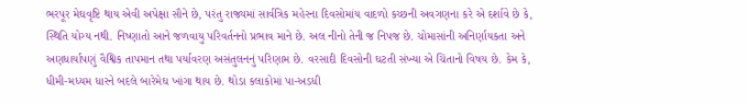ભરપૂર મેઘવૃષ્ટિ થાય એવી અપેક્ષા સૌને છે, પરંતુ રાજ્યમાં સાર્વત્રિક મહેરના દિવસોમાંય વાદળો કચ્છની અવગણના કરે એ દર્શાવે છે કે, સ્થિતિ યોગ્ય નથી. નિષ્ણાતો આને જળવાયુ પરિવર્તનનો પ્રભાવ માને છે. અલ નીનો તેની જ નિપજ છે. ચોમાસાંની અનિર્ણાયકતા અને અણધાર્યાપણું વૈશ્વિક તાપમાન તથા પર્યાવરણ અસંતુલનનું પરિણામ છે. વરસાદી દિવસોની ઘટતી સંખ્યા એ ચિંતાનો વિષય છે. કેમ કે, ધીમી-મધ્યમ ધારને બદલે બારેમેઘ ખાંગા થાય છે. થોડા કલાકોમાં પા-અડધી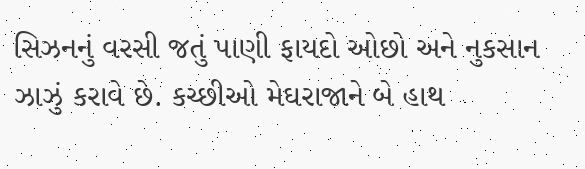સિઝનનું વરસી જતું પાણી ફાયદો ઓછો અને નુકસાન ઝાઝું કરાવે છે. કચ્છીઓ મેઘરાજાને બે હાથ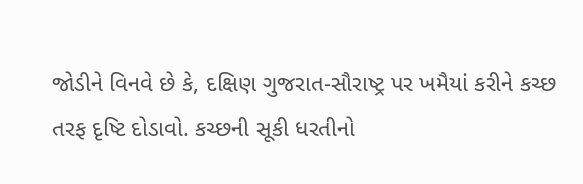જોડીને વિનવે છે કે, દક્ષિણ ગુજરાત-સૌરાષ્ટ્ર પર ખમૈયાં કરીને કચ્છ તરફ દૃષ્ટિ દોડાવો. કચ્છની સૂકી ધરતીનો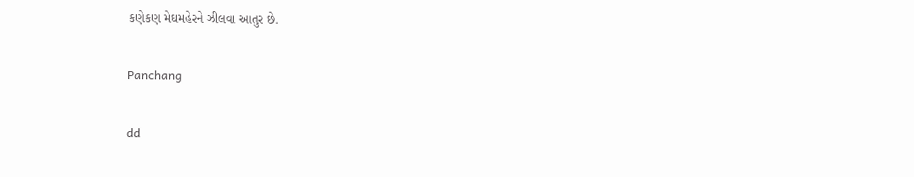કણેકણ મેઘમહેરને ઝીલવા આતુર છે.

Panchang

dd